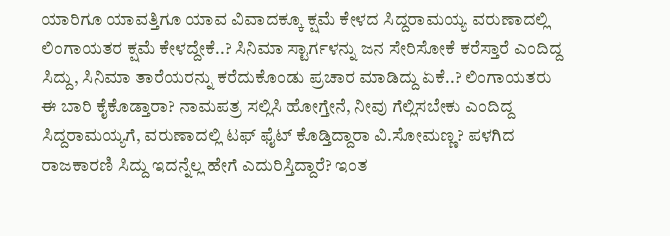ಯಾರಿಗೂ ಯಾವತ್ತಿಗೂ ಯಾವ ವಿವಾದಕ್ಕೂ ಕ್ಷಮೆ ಕೇಳದ ಸಿದ್ದರಾಮಯ್ಯ ವರುಣಾದಲ್ಲಿ ಲಿಂಗಾಯತರ ಕ್ಷಮೆ ಕೇಳದ್ದೇಕೆ..? ಸಿನಿಮಾ ಸ್ಟಾರ್ಗಳನ್ನು ಜನ ಸೇರಿಸೋಕೆ ಕರೆಸ್ತಾರೆ ಎಂದಿದ್ದ ಸಿದ್ದು, ಸಿನಿಮಾ ತಾರೆಯರನ್ನು ಕರೆದುಕೊಂಡು ಪ್ರಚಾರ ಮಾಡಿದ್ದು ಏಕೆ..? ಲಿಂಗಾಯತರು ಈ ಬಾರಿ ಕೈಕೊಡ್ತಾರಾ? ನಾಮಪತ್ರ ಸಲ್ಲಿಸಿ ಹೋಗ್ತೇನೆ, ನೀವು ಗೆಲ್ಲಿಸಬೇಕು ಎಂದಿದ್ದ ಸಿದ್ದರಾಮಯ್ಯಗೆ, ವರುಣಾದಲ್ಲಿ ಟಫ್ ಫೈಟ್ ಕೊಡ್ತಿದ್ದಾರಾ ವಿ.ಸೋಮಣ್ಣ? ಪಳಗಿದ ರಾಜಕಾರಣಿ ಸಿದ್ದು ಇದನ್ನೆಲ್ಲ ಹೇಗೆ ಎದುರಿಸ್ತಿದ್ದಾರೆ? ಇಂತ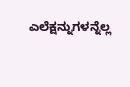ಎಲೆಕ್ಷನ್ನುಗಳನ್ನೆಲ್ಲ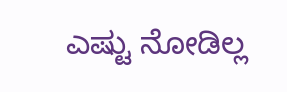ಎಷ್ಟು ನೋಡಿಲ್ಲ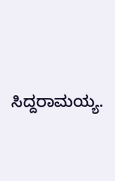ಸಿದ್ದರಾಮಯ್ಯ.